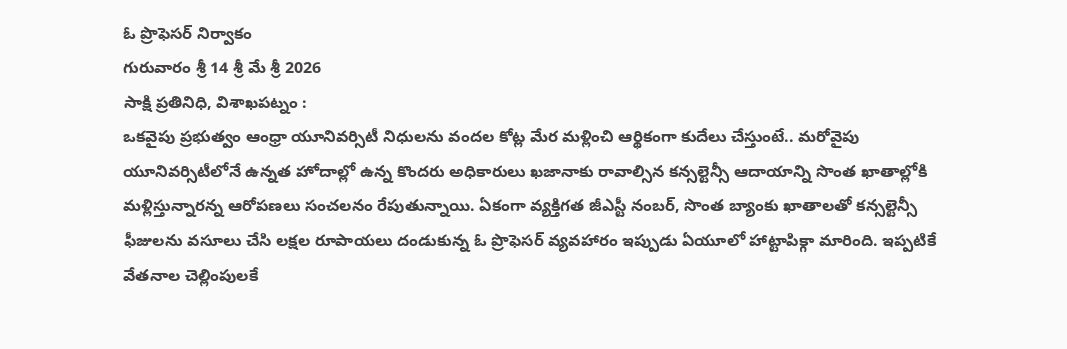ఓ ప్రొఫెసర్ నిర్వాకం
గురువారం శ్రీ 14 శ్రీ మే శ్రీ 2026
సాక్షి ప్రతినిధి, విశాఖపట్నం :
ఒకవైపు ప్రభుత్వం ఆంధ్రా యూనివర్సిటీ నిధులను వందల కోట్ల మేర మళ్లించి ఆర్థికంగా కుదేలు చేస్తుంటే.. మరోవైపు యూనివర్సిటీలోనే ఉన్నత హోదాల్లో ఉన్న కొందరు అధికారులు ఖజానాకు రావాల్సిన కన్సల్టెన్సీ ఆదాయాన్ని సొంత ఖాతాల్లోకి మళ్లిస్తున్నారన్న ఆరోపణలు సంచలనం రేపుతున్నాయి. ఏకంగా వ్యక్తిగత జీఎస్టీ నంబర్, సొంత బ్యాంకు ఖాతాలతో కన్సల్టెన్సీ ఫీజులను వసూలు చేసి లక్షల రూపాయలు దండుకున్న ఓ ప్రొఫెసర్ వ్యవహారం ఇప్పుడు ఏయూలో హాట్టాపిక్గా మారింది. ఇప్పటికే వేతనాల చెల్లింపులకే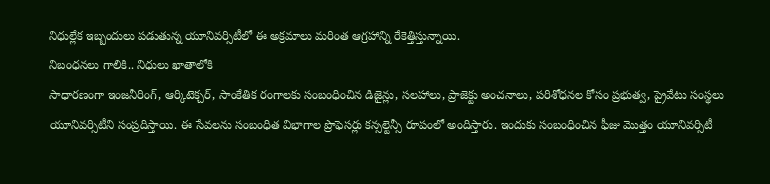నిధుల్లేక ఇబ్బందులు పడుతున్న యూనివర్సిటీలో ఈ అక్రమాలు మరింత ఆగ్రహాన్ని రేకెత్తిస్తున్నాయి.
నిబంధనలు గాలికి.. నిధులు ఖాతాలోకి
సాధారణంగా ఇంజనీరింగ్, ఆర్కిటెక్చర్, సాంకేతిక రంగాలకు సంబంధించిన డిజైన్లు, సలహాలు, ప్రాజెక్టు అంచనాలు, పరిశోధనల కోసం ప్రభుత్వ, ప్రైవేటు సంస్థలు యూనివర్సిటీని సంప్రదిస్తాయి. ఈ సేవలను సంబంధిత విభాగాల ప్రొఫెసర్లు కన్సల్టెన్సీ రూపంలో అందిస్తారు. ఇందుకు సంబంధించిన ఫీజు మొత్తం యూనివర్సిటీ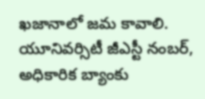ఖజానాలో జమ కావాలి. యూనివర్సిటీ జీఎస్టీ నంబర్, అధికారిక బ్యాంకు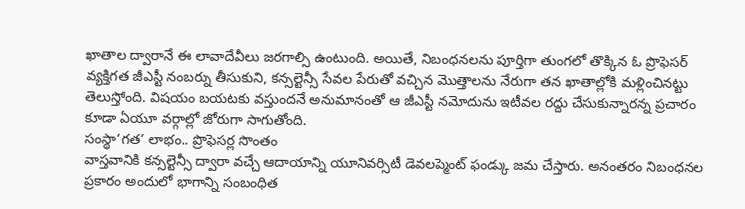ఖాతాల ద్వారానే ఈ లావాదేవీలు జరగాల్సి ఉంటుంది. అయితే, నిబంధనలను పూర్తిగా తుంగలో తొక్కిన ఓ ప్రొఫెసర్ వ్యక్తిగత జీఎస్టీ నంబర్ను తీసుకుని, కన్సల్టెన్సీ సేవల పేరుతో వచ్చిన మొత్తాలను నేరుగా తన ఖాతాల్లోకి మళ్లించినట్టు తెలుస్తోంది. విషయం బయటకు వస్తుందనే అనుమానంతో ఆ జీఎస్టీ నమోదును ఇటీవల రద్దు చేసుకున్నారన్న ప్రచారం కూడా ఏయూ వర్గాల్లో జోరుగా సాగుతోంది.
సంస్థా‘గత’ లాభం.. ప్రొఫెసర్ల సొంతం
వాస్తవానికి కన్సల్టెన్సీ ద్వారా వచ్చే ఆదాయాన్ని యూనివర్సిటీ డెవలప్మెంట్ ఫండ్కు జమ చేస్తారు. అనంతరం నిబంధనల ప్రకారం అందులో భాగాన్ని సంబంధిత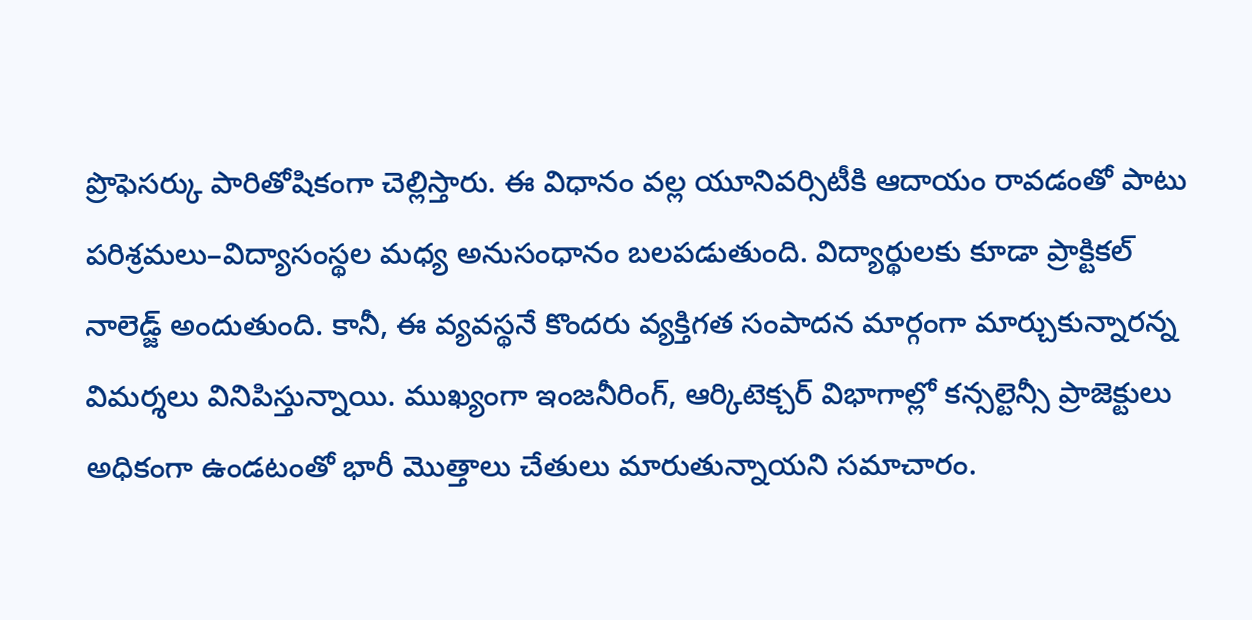ప్రొఫెసర్కు పారితోషికంగా చెల్లిస్తారు. ఈ విధానం వల్ల యూనివర్సిటీకి ఆదాయం రావడంతో పాటు పరిశ్రమలు–విద్యాసంస్థల మధ్య అనుసంధానం బలపడుతుంది. విద్యార్థులకు కూడా ప్రాక్టికల్ నాలెడ్జ్ అందుతుంది. కానీ, ఈ వ్యవస్థనే కొందరు వ్యక్తిగత సంపాదన మార్గంగా మార్చుకున్నారన్న విమర్శలు వినిపిస్తున్నాయి. ముఖ్యంగా ఇంజనీరింగ్, ఆర్కిటెక్చర్ విభాగాల్లో కన్సల్టెన్సీ ప్రాజెక్టులు అధికంగా ఉండటంతో భారీ మొత్తాలు చేతులు మారుతున్నాయని సమాచారం.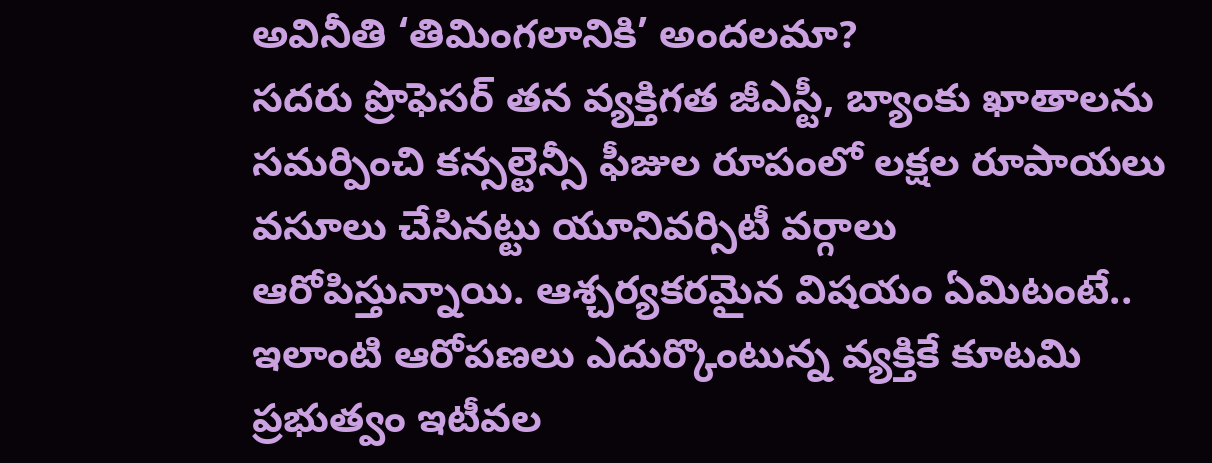అవినీతి ‘తిమింగలానికి’ అందలమా?
సదరు ప్రొఫెసర్ తన వ్యక్తిగత జీఎస్టీ, బ్యాంకు ఖాతాలను సమర్పించి కన్సల్టెన్సీ ఫీజుల రూపంలో లక్షల రూపాయలు వసూలు చేసినట్టు యూనివర్సిటీ వర్గాలు ఆరోపిస్తున్నాయి. ఆశ్చర్యకరమైన విషయం ఏమిటంటే.. ఇలాంటి ఆరోపణలు ఎదుర్కొంటున్న వ్యక్తికే కూటమి ప్రభుత్వం ఇటీవల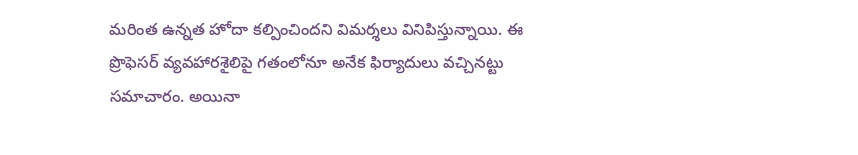మరింత ఉన్నత హోదా కల్పించిందని విమర్శలు వినిపిస్తున్నాయి. ఈ ప్రొఫెసర్ వ్యవహారశైలిపై గతంలోనూ అనేక ఫిర్యాదులు వచ్చినట్టు సమాచారం. అయినా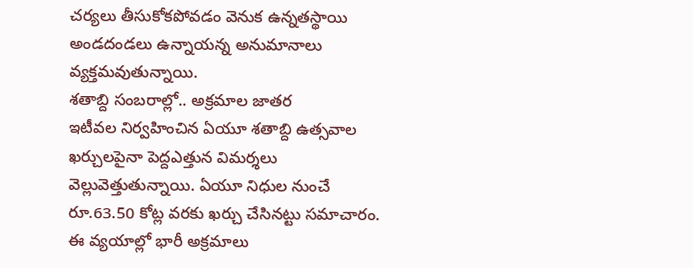చర్యలు తీసుకోకపోవడం వెనుక ఉన్నతస్థాయి అండదండలు ఉన్నాయన్న అనుమానాలు వ్యక్తమవుతున్నాయి.
శతాబ్ది సంబరాల్లో.. అక్రమాల జాతర
ఇటీవల నిర్వహించిన ఏయూ శతాబ్ది ఉత్సవాల ఖర్చులపైనా పెద్దఎత్తున విమర్శలు వెల్లువెత్తుతున్నాయి. ఏయూ నిధుల నుంచే రూ.63.50 కోట్ల వరకు ఖర్చు చేసినట్టు సమాచారం. ఈ వ్యయాల్లో భారీ అక్రమాలు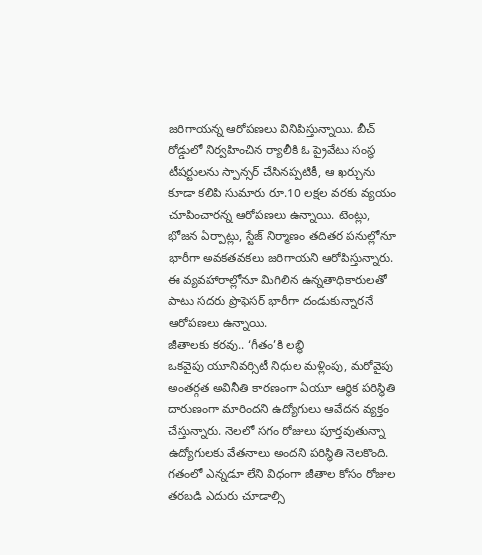జరిగాయన్న ఆరోపణలు వినిపిస్తున్నాయి. బీచ్ రోడ్డులో నిర్వహించిన ర్యాలీకి ఓ ప్రైవేటు సంస్థ టీషర్టులను స్పాన్సర్ చేసినప్పటికీ, ఆ ఖర్చును కూడా కలిపి సుమారు రూ.10 లక్షల వరకు వ్యయం చూపించారన్న ఆరోపణలు ఉన్నాయి. టెంట్లు, భోజన ఏర్పాట్లు, స్టేజ్ నిర్మాణం తదితర పనుల్లోనూ భారీగా అవకతవకలు జరిగాయని ఆరోపిస్తున్నారు. ఈ వ్యవహారాల్లోనూ మిగిలిన ఉన్నతాధికారులతో పాటు సదరు ప్రొఫెసర్ భారీగా దండుకున్నారనే ఆరోపణలు ఉన్నాయి.
జీతాలకు కరవు.. ‘గీతం’కి లబ్ధి
ఒకవైపు యూనివర్సిటీ నిధుల మళ్లింపు, మరోవైపు అంతర్గత అవినీతి కారణంగా ఏయూ ఆర్థిక పరిస్థితి దారుణంగా మారిందని ఉద్యోగులు ఆవేదన వ్యక్తం చేస్తున్నారు. నెలలో సగం రోజులు పూర్తవుతున్నా ఉద్యోగులకు వేతనాలు అందని పరిస్థితి నెలకొంది. గతంలో ఎన్నడూ లేని విధంగా జీతాల కోసం రోజుల తరబడి ఎదురు చూడాల్సి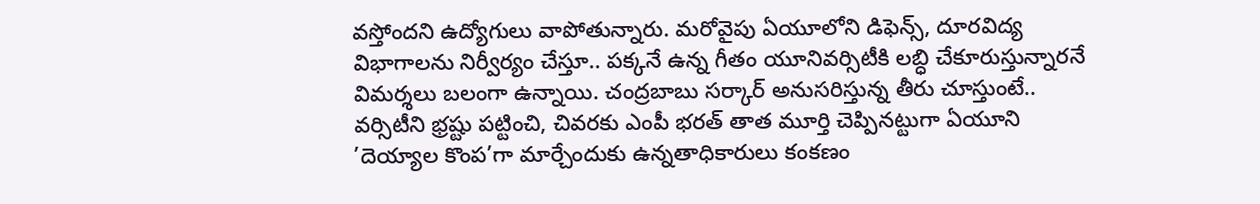వస్తోందని ఉద్యోగులు వాపోతున్నారు. మరోవైపు ఏయూలోని డిఫెన్స్, దూరవిద్య విభాగాలను నిర్వీర్యం చేస్తూ.. పక్కనే ఉన్న గీతం యూనివర్సిటీకి లబ్ధి చేకూరుస్తున్నారనే విమర్శలు బలంగా ఉన్నాయి. చంద్రబాబు సర్కార్ అనుసరిస్తున్న తీరు చూస్తుంటే.. వర్సిటీని భ్రష్టు పట్టించి, చివరకు ఎంపీ భరత్ తాత మూర్తి చెప్పినట్టుగా ఏయూని ’దెయ్యాల కొంప’గా మార్చేందుకు ఉన్నతాధికారులు కంకణం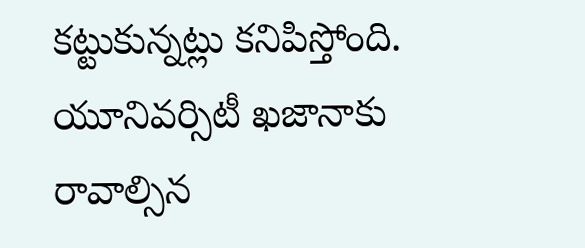కట్టుకున్నట్లు కనిపిస్తోంది.
యూనివర్సిటీ ఖజానాకు రావాల్సిన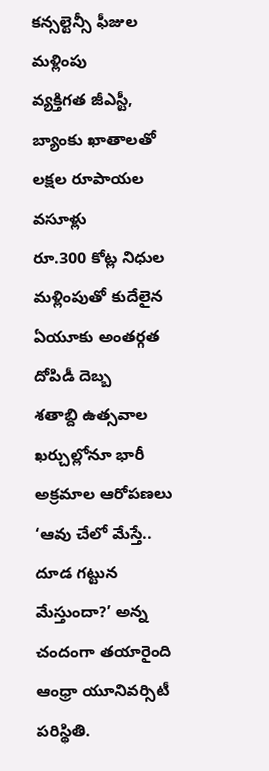కన్సల్టెన్సీ ఫీజుల మళ్లింపు
వ్యక్తిగత జీఎస్టీ, బ్యాంకు ఖాతాలతో లక్షల రూపాయల వసూళ్లు
రూ.300 కోట్ల నిధుల మళ్లింపుతో కుదేలైన ఏయూకు అంతర్గత దోపిడీ దెబ్బ
శతాబ్ది ఉత్సవాల ఖర్చుల్లోనూ భారీ అక్రమాల ఆరోపణలు
‘ఆవు చేలో మేస్తే.. దూడ గట్టున మేస్తుందా?’ అన్న చందంగా తయారైంది ఆంధ్రా యూనివర్సిటీ పరిస్థితి.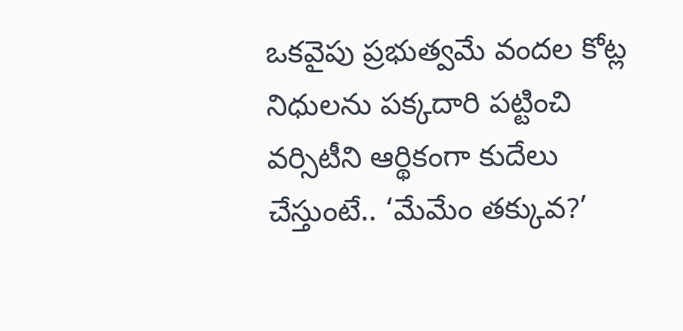ఒకవైపు ప్రభుత్వమే వందల కోట్ల నిధులను పక్కదారి పట్టించి వర్సిటీని ఆర్థికంగా కుదేలు చేస్తుంటే.. ‘మేమేం తక్కువ?’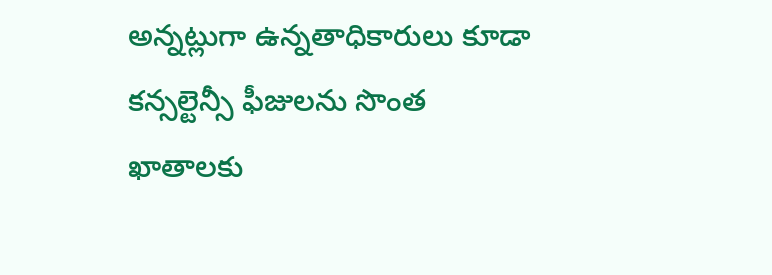అన్నట్లుగా ఉన్నతాధికారులు కూడా కన్సల్టెన్సీ ఫీజులను సొంత ఖాతాలకు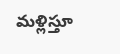మళ్లిస్తూ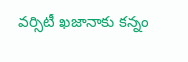వర్సిటీ ఖజానాకు కన్నం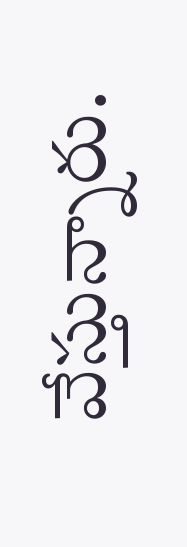వేస్తున్నారు.